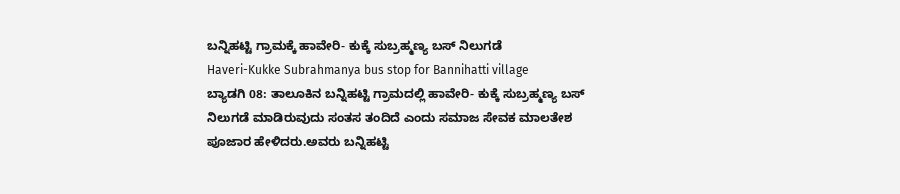ಬನ್ನಿಹಟ್ಟಿ ಗ್ರಾಮಕ್ಕೆ ಹಾವೇರಿ- ಕುಕ್ಕೆ ಸುಬ್ರಹ್ಮಣ್ಯ ಬಸ್ ನಿಲುಗಡೆ
Haveri-Kukke Subrahmanya bus stop for Bannihatti village
ಬ್ಯಾಡಗಿ 08: ತಾಲೂಕಿನ ಬನ್ನಿಹಟ್ಟಿ ಗ್ರಾಮದಲ್ಲಿ ಹಾವೇರಿ- ಕುಕ್ಕೆ ಸುಬ್ರಹ್ಮಣ್ಯ ಬಸ್ ನಿಲುಗಡೆ ಮಾಡಿರುವುದು ಸಂತಸ ತಂದಿದೆ ಎಂದು ಸಮಾಜ ಸೇವಕ ಮಾಲತೇಶ ಪೂಜಾರ ಹೇಳಿದರು.ಅವರು ಬನ್ನಿಹಟ್ಟಿ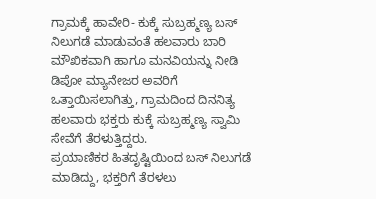ಗ್ರಾಮಕ್ಕೆ ಹಾವೇರಿ- ಕುಕ್ಕೆ ಸುಬ್ರಹ್ಮಣ್ಯ ಬಸ್ ನಿಲುಗಡೆ ಮಾಡುವಂತೆ ಹಲವಾರು ಬಾರಿ ಮೌಖಿಕವಾಗಿ ಹಾಗೂ ಮನವಿಯನ್ನು ನೀಡಿ ಡಿಪೋ ಮ್ಯಾನೇಜರ ಅವರಿಗೆ ಒತ್ತಾಯಿಸಲಾಗಿತ್ತು, ಗ್ರಾಮದಿಂದ ದಿನನಿತ್ಯ ಹಲವಾರು ಭಕ್ತರು ಕುಕ್ಕೆ ಸುಬ್ರಹ್ಮಣ್ಯ ಸ್ವಾಮಿ ಸೇವೆಗೆ ತೆರಳುತ್ತಿದ್ದರು.
ಪ್ರಯಾಣಿಕರ ಹಿತದೃಷ್ಟಿಯಿಂದ ಬಸ್ ನಿಲುಗಡೆ ಮಾಡಿದ್ದು, ಭಕ್ತರಿಗೆ ತೆರಳಲು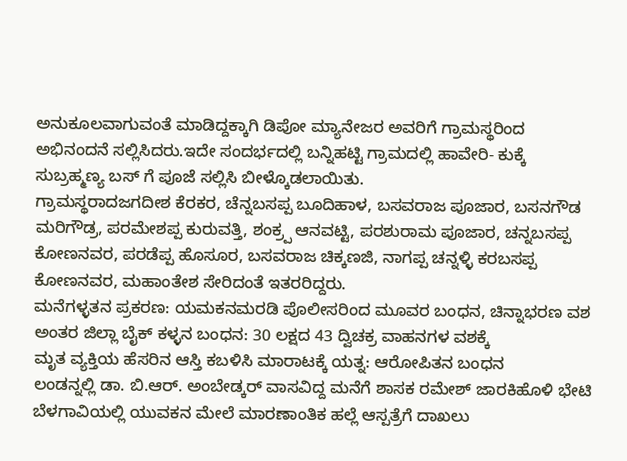ಅನುಕೂಲವಾಗುವಂತೆ ಮಾಡಿದ್ದಕ್ಕಾಗಿ ಡಿಪೋ ಮ್ಯಾನೇಜರ ಅವರಿಗೆ ಗ್ರಾಮಸ್ಥರಿಂದ ಅಭಿನಂದನೆ ಸಲ್ಲಿಸಿದರು.ಇದೇ ಸಂದರ್ಭದಲ್ಲಿ ಬನ್ನಿಹಟ್ಟಿ ಗ್ರಾಮದಲ್ಲಿ ಹಾವೇರಿ- ಕುಕ್ಕೆ ಸುಬ್ರಹ್ಮಣ್ಯ ಬಸ್ ಗೆ ಪೂಜೆ ಸಲ್ಲಿಸಿ ಬೀಳ್ಕೊಡಲಾಯಿತು.
ಗ್ರಾಮಸ್ಥರಾದಜಗದೀಶ ಕೆರಕರ, ಚೆನ್ನಬಸಪ್ಪ ಬೂದಿಹಾಳ, ಬಸವರಾಜ ಪೂಜಾರ, ಬಸನಗೌಡ ಮರಿಗೌಡ್ರ, ಪರಮೇಶಪ್ಪ ಕುರುವತ್ತಿ, ಶಂಕ್ರ್ಪ ಆನವಟ್ಟಿ, ಪರಶುರಾಮ ಪೂಜಾರ, ಚನ್ನಬಸಪ್ಪ ಕೋಣನವರ, ಪರಡೆಪ್ಪ ಹೊಸೂರ, ಬಸವರಾಜ ಚಿಕ್ಕಣಜಿ, ನಾಗಪ್ಪ ಚನ್ನಳ್ಳಿ ಕರಬಸಪ್ಪ ಕೋಣನವರ, ಮಹಾಂತೇಶ ಸೇರಿದಂತೆ ಇತರರಿದ್ದರು.
ಮನೆಗಳ್ಳತನ ಪ್ರಕರಣ: ಯಮಕನಮರಡಿ ಪೊಲೀಸರಿಂದ ಮೂವರ ಬಂಧನ, ಚಿನ್ನಾಭರಣ ವಶ
ಅಂತರ ಜಿಲ್ಲಾ ಬೈಕ್ ಕಳ್ಳನ ಬಂಧನ: 30 ಲಕ್ಷದ 43 ದ್ವಿಚಕ್ರ ವಾಹನಗಳ ವಶಕ್ಕೆ
ಮೃತ ವ್ಯಕ್ತಿಯ ಹೆಸರಿನ ಆಸ್ತಿ ಕಬಳಿಸಿ ಮಾರಾಟಕ್ಕೆ ಯತ್ನ: ಆರೋಪಿತನ ಬಂಧನ
ಲಂಡನ್ನಲ್ಲಿ ಡಾ. ಬಿ.ಆರ್. ಅಂಬೇಡ್ಕರ್ ವಾಸವಿದ್ದ ಮನೆಗೆ ಶಾಸಕ ರಮೇಶ್ ಜಾರಕಿಹೊಳಿ ಭೇಟಿ
ಬೆಳಗಾವಿಯಲ್ಲಿ ಯುವಕನ ಮೇಲೆ ಮಾರಣಾಂತಿಕ ಹಲ್ಲೆ ಆಸ್ಪತ್ರೆಗೆ ದಾಖಲು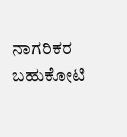ನಾಗರಿಕರ ಬಹುಕೋಟಿ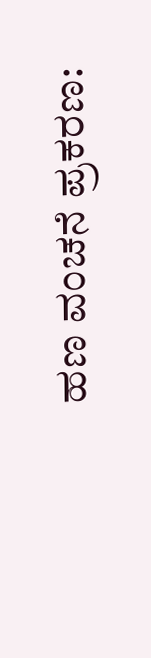ಹಣ ವಂಚನೆ ಪ್ರಕರಣ: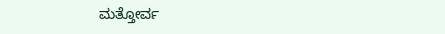ಮತ್ತೋರ್ವ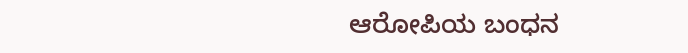ಆರೋಪಿಯ ಬಂಧನ